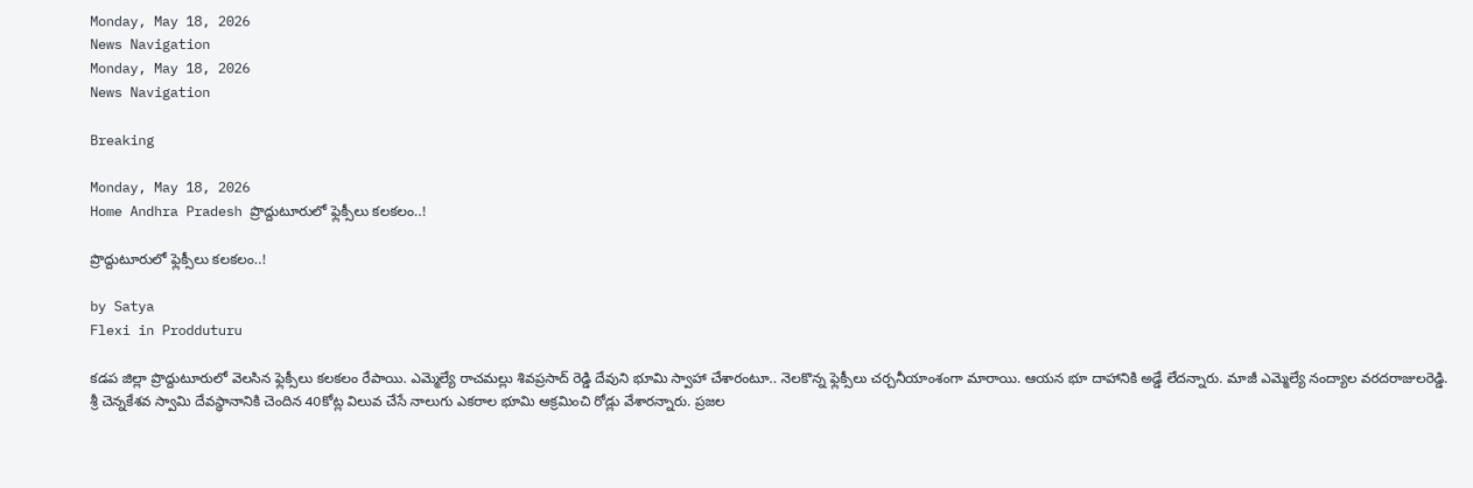Monday, May 18, 2026
News Navigation
Monday, May 18, 2026
News Navigation

Breaking

Monday, May 18, 2026
Home Andhra Pradesh ప్రొద్దుటూరులో ఫ్లెక్సీలు కలకలం..!

ప్రొద్దుటూరులో ఫ్లెక్సీలు కలకలం..!

by Satya
Flexi in Prodduturu

కడప జిల్లా ప్రొద్దుటూరులో వెలసిన ఫ్లెక్సీలు కలకలం రేపాయి. ఎమ్మెల్యే రాచమల్లు శివప్రసాద్ రెడ్డి దేవుని భూమి స్వాహా చేశారంటూ.. నెలకొన్న ఫ్లెక్సీలు చర్చనీయాంశంగా మారాయి. ఆయన భూ దాహానికి అడ్డే లేదన్నారు. మాజీ ఎమ్మెల్యే నంద్యాల వరదరాజులరెడ్డి. శ్రీ చెన్నకేశవ స్వామి దేవస్థానానికి చెందిన 40కోట్ల విలువ చేసే నాలుగు ఎకరాల భూమి ఆక్రమించి రోడ్లు వేశారన్నారు. ప్రజల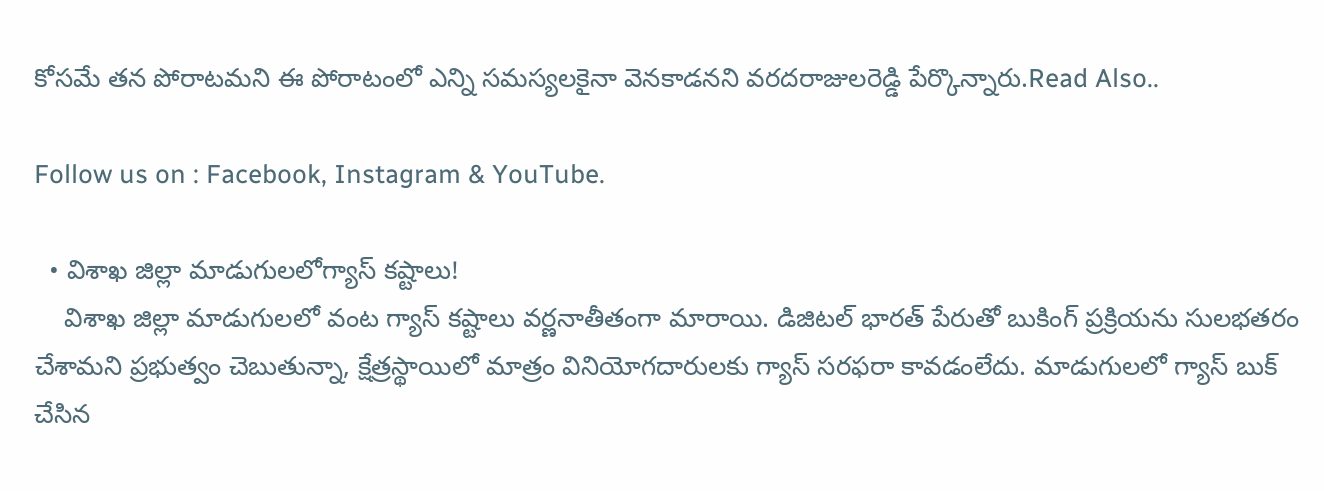కోసమే తన పోరాటమని ఈ పోరాటంలో ఎన్ని సమస్యలకైనా వెనకాడనని వరదరాజులరెడ్డి పేర్కొన్నారు.Read Also..

Follow us on : Facebook, Instagram & YouTube.

  • విశాఖ జిల్లా మాడుగులలోగ్యాస్ కష్టాలు!
    విశాఖ జిల్లా మాడుగులలో వంట గ్యాస్ కష్టాలు వర్ణనాతీతంగా మారాయి. డిజిటల్ భారత్ పేరుతో బుకింగ్ ప్రక్రియను సులభతరం చేశామని ప్రభుత్వం చెబుతున్నా, క్షేత్రస్థాయిలో మాత్రం వినియోగదారులకు గ్యాస్ సరఫరా కావడంలేదు. మాడుగులలో గ్యాస్ బుక్ చేసిన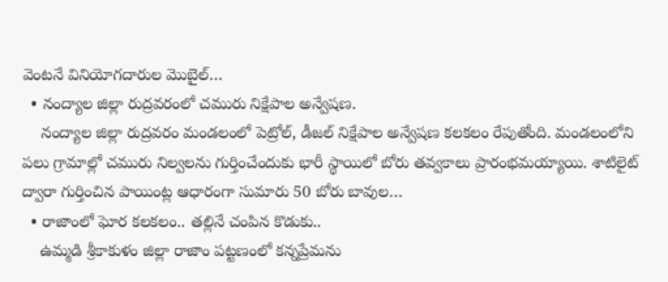వెంటనే వినియోగదారుల మొబైల్…
  • నంద్యాల జిల్లా రుద్రవరంలో చమురు నిక్షేపాల అన్వేషణ.
    నంద్యాల జిల్లా రుద్రవరం మండలంలో పెట్రోల్, డీజల్ నిక్షేపాల అన్వేషణ కలకలం రేపుతోంది. మండలంలోని పలు గ్రామాల్లో చమురు నిల్వలను గుర్తించేందుకు భారీ స్థాయిలో బోరు తవ్వకాలు ప్రారంభమయ్యాయి. శాటిలైట్ ద్వారా గుర్తించిన పాయింట్ల ఆధారంగా సుమారు 50 బోరు బావుల…
  • రాజాంలో ఘోర కలకలం.. తల్లినే చంపిన కొడుకు..
    ఉమ్మడి శ్రీకాకుళం జిల్లా రాజాం పట్టణంలో కన్నప్రేమను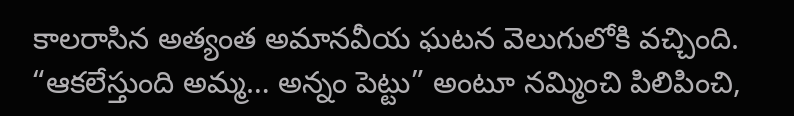కాలరాసిన అత్యంత అమానవీయ ఘటన వెలుగులోకి వచ్చింది. “ఆకలేస్తుంది అమ్మ… అన్నం పెట్టు” అంటూ నమ్మించి పిలిపించి,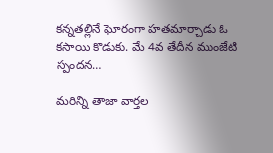కన్నతల్లినే ఘోరంగా హతమార్చాడు ఓ కసాయి కొడుకు. మే 4వ తేదీన ముంజేటి స్పందన…

మరిన్ని తాజా వార్తల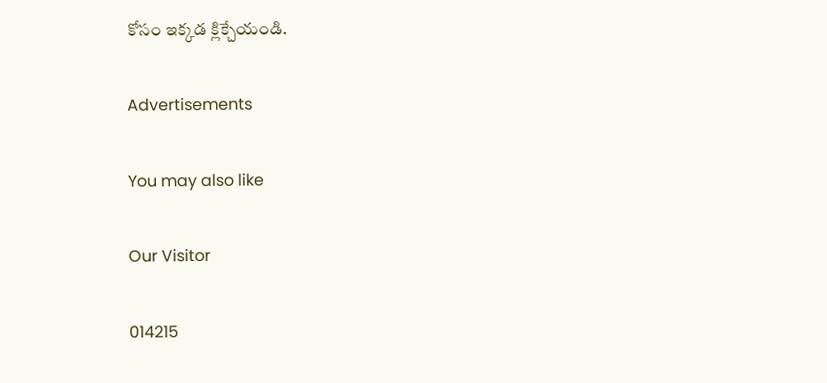కోసం ఇక్కడ క్లిక్చేయండి.

Advertisements

You may also like

Our Visitor

014215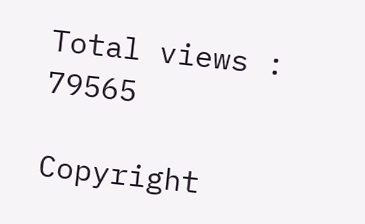Total views : 79565

Copyright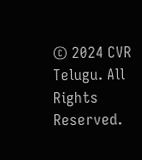© 2024 CVR Telugu. All Rights Reserved.